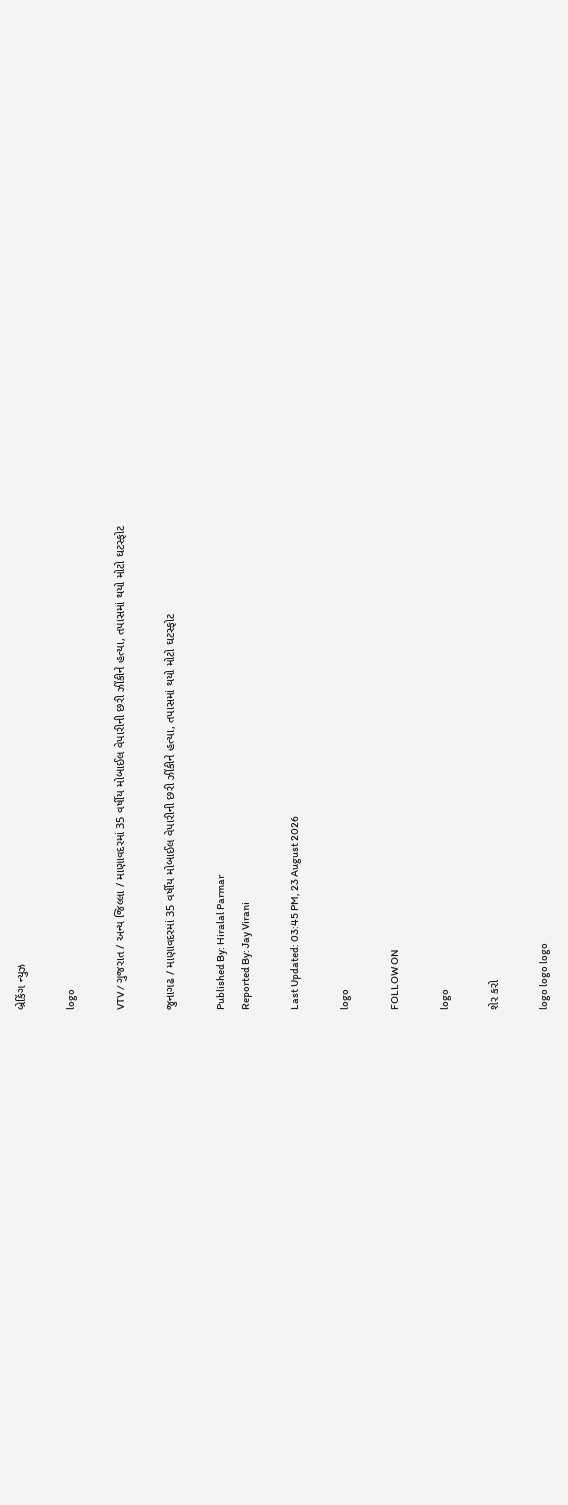બ્રેકિંગ ન્યુઝ

logo

VTV / ગુજરાત / અન્ય જિલ્લા / માણાવદરમાં 35 વર્ષીય મોબાઈલ વેપારીની છરી ઝીંકીને હત્યા, તપાસમાં થયો મોટો ઘટસ્ફોટ

જુનાગઢ / માણાવદરમાં 35 વર્ષીય મોબાઈલ વેપારીની છરી ઝીંકીને હત્યા, તપાસમાં થયો મોટો ઘટસ્ફોટ

Published By: Hiralal Parmar
Reported By: Jay Virani

Last Updated: 03:45 PM, 23 August 2026

logo

FOLLOW ON

logo

શેર કરો

logo logo logo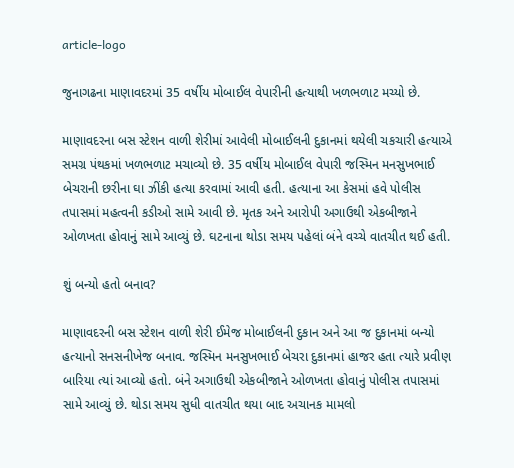article-logo

જુનાગઢના માણાવદરમાં 35 વર્ષીય મોબાઈલ વેપારીની હત્યાથી ખળભળાટ મચ્યો છે.

માણાવદરના બસ સ્ટેશન વાળી શેરીમાં આવેલી મોબાઈલની દુકાનમાં થયેલી ચકચારી હત્યાએ સમગ્ર પંથકમાં ખળભળાટ મચાવ્યો છે. 35 વર્ષીય મોબાઈલ વેપારી જસ્મિન મનસુખભાઈ બેચરાની છરીના ઘા ઝીંકી હત્યા કરવામાં આવી હતી. હત્યાના આ કેસમાં હવે પોલીસ તપાસમાં મહત્વની કડીઓ સામે આવી છે. મૃતક અને આરોપી અગાઉથી એકબીજાને ઓળખતા હોવાનું સામે આવ્યું છે. ઘટનાના થોડા સમય પહેલાં બંને વચ્ચે વાતચીત થઈ હતી.

શું બન્યો હતો બનાવ?

માણાવદરની બસ સ્ટેશન વાળી શેરી ઈમેજ મોબાઈલની દુકાન અને આ જ દુકાનમાં બન્યો હત્યાનો સનસનીખેજ બનાવ. જસ્મિન મનસુખભાઈ બેચરા દુકાનમાં હાજર હતા ત્યારે પ્રવીણ બારિયા ત્યાં આવ્યો હતો. બંને અગાઉથી એકબીજાને ઓળખતા હોવાનું પોલીસ તપાસમાં સામે આવ્યું છે. થોડા સમય સુધી વાતચીત થયા બાદ અચાનક મામલો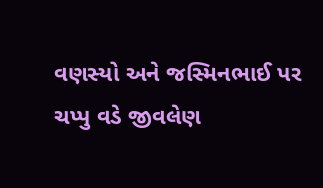વણસ્યો અને જસ્મિનભાઈ પર ચપ્પુ વડે જીવલેણ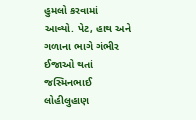હુમલો કરવામાં આવ્યો. પેટ, હાથ અને ગળાના ભાગે ગંભીર ઈજાઓ થતાં જસ્મિનભાઈ લોહીલુહાણ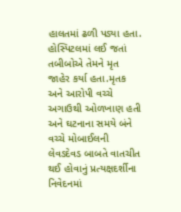હાલતમાં ઢળી પડ્યા હતા. હોસ્પિટલમાં લઈ જતાં તબીબોએ તેમને મૃત જાહેર કર્યા હતા.મૃતક અને આરોપી વચ્ચે અગાઉથી ઓળખાણ હતી અને ઘટનાના સમયે બંને વચ્ચે મોબાઈલની લેવડદેવડ બાબતે વાતચીત થઈ હોવાનું પ્રત્યક્ષદર્શીના નિવેદનમાં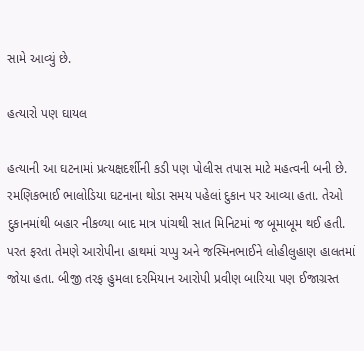સામે આવ્યું છે.

હત્યારો પણ ઘાયલ

હત્યાની આ ઘટનામાં પ્રત્યક્ષદર્શીની કડી પણ પોલીસ તપાસ માટે મહત્વની બની છે. રમણિકભાઈ ભાલોડિયા ઘટનાના થોડા સમય પહેલાં દુકાન પર આવ્યા હતા. તેઓ દુકાનમાંથી બહાર નીકળ્યા બાદ માત્ર પાંચથી સાત મિનિટમાં જ બૂમાબૂમ થઈ હતી. પરત ફરતા તેમણે આરોપીના હાથમાં ચપ્પુ અને જસ્મિનભાઈને લોહીલુહાણ હાલતમાં જોયા હતા. બીજી તરફ હુમલા દરમિયાન આરોપી પ્રવીણ બારિયા પણ ઈજાગ્રસ્ત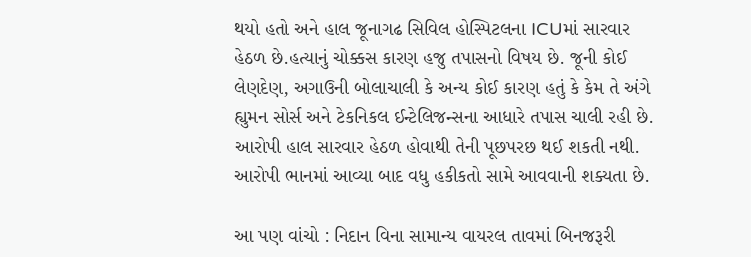થયો હતો અને હાલ જૂનાગઢ સિવિલ હોસ્પિટલના ICUમાં સારવાર હેઠળ છે.હત્યાનું ચોક્કસ કારણ હજુ તપાસનો વિષય છે. જૂની કોઈ લેણદેણ, અગાઉની બોલાચાલી કે અન્ય કોઈ કારણ હતું કે કેમ તે અંગે હ્યુમન સોર્સ અને ટેકનિકલ ઈન્ટેલિજન્સના આધારે તપાસ ચાલી રહી છે. આરોપી હાલ સારવાર હેઠળ હોવાથી તેની પૂછપરછ થઈ શકતી નથી. આરોપી ભાનમાં આવ્યા બાદ વધુ હકીકતો સામે આવવાની શક્યતા છે.

આ પણ વાંચો : નિદાન વિના સામાન્ય વાયરલ તાવમાં બિનજરૂરી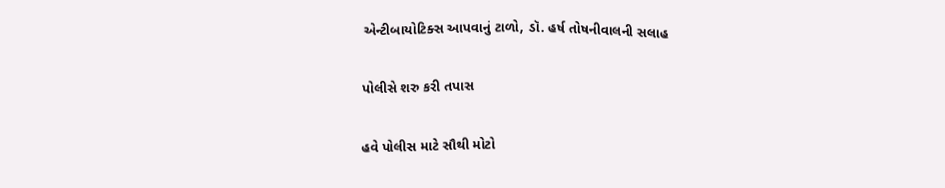એન્ટીબાયોટિક્સ આપવાનું ટાળો, ડૉ. હર્ષ તોષનીવાલની સલાહ

પોલીસે શરુ કરી તપાસ

હવે પોલીસ માટે સૌથી મોટો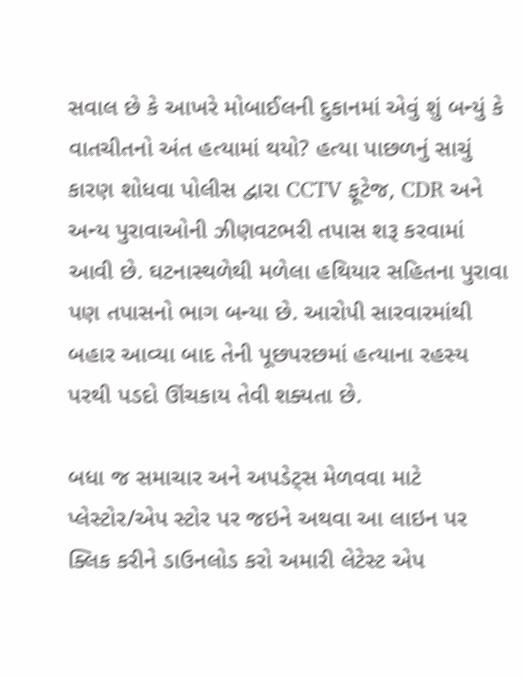સવાલ છે કે આખરે મોબાઈલની દુકાનમાં એવું શું બન્યું કે વાતચીતનો અંત હત્યામાં થયો? હત્યા પાછળનું સાચું કારણ શોધવા પોલીસ દ્વારા CCTV ફૂટેજ, CDR અને અન્ય પુરાવાઓની ઝીણવટભરી તપાસ શરૂ કરવામાં આવી છે. ઘટનાસ્થળેથી મળેલા હથિયાર સહિતના પુરાવા પણ તપાસનો ભાગ બન્યા છે. આરોપી સારવારમાંથી બહાર આવ્યા બાદ તેની પૂછપરછમાં હત્યાના રહસ્ય પરથી પડદો ઊંચકાય તેવી શક્યતા છે.

બધા જ સમાચાર અને અપડેટ્સ મેળવવા માટે પ્લેસ્ટોર/એપ સ્ટોર પર જઇને અથવા આ લાઇન પર ક્લિક કરીને ડાઉનલોડ કરો અમારી લેટેસ્ટ એપ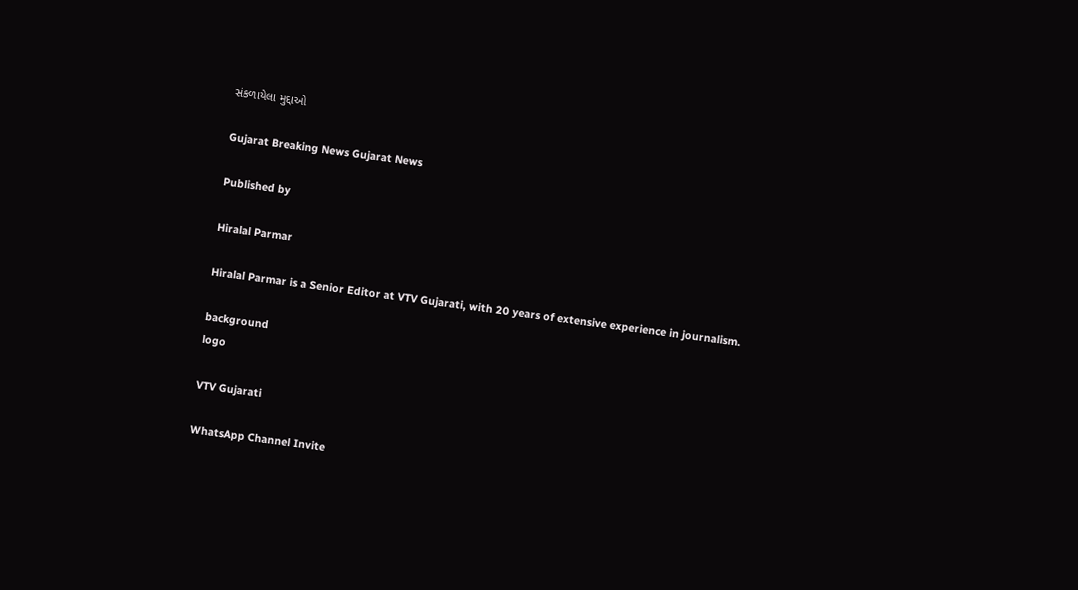સંકળાયેલા મુદ્દાઓ

Gujarat Breaking News Gujarat News

Published by

Hiralal Parmar

Hiralal Parmar is a Senior Editor at VTV Gujarati, with 20 years of extensive experience in journalism.

background
logo

VTV Gujarati

WhatsApp Channel Invite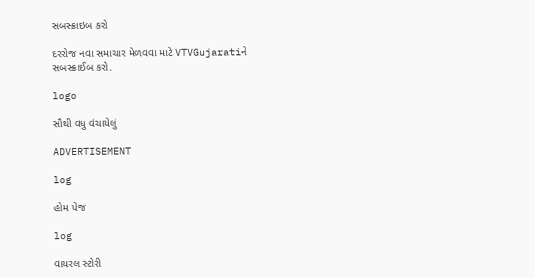સબસ્ક્રાઇબ કરો

દરરોજ નવા સમાચાર મેળવવા માટે VTVGujaratiને સબસ્ક્રાઈબ કરો.

logo

સૌથી વધુ વંચાયેલું

ADVERTISEMENT

log

હોમ પેજ

log

વાયરલ સ્ટોરી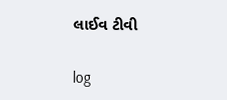લાઈવ ટીવી

log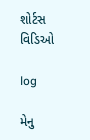શોર્ટસ વિડિઓ

log

મેનુ